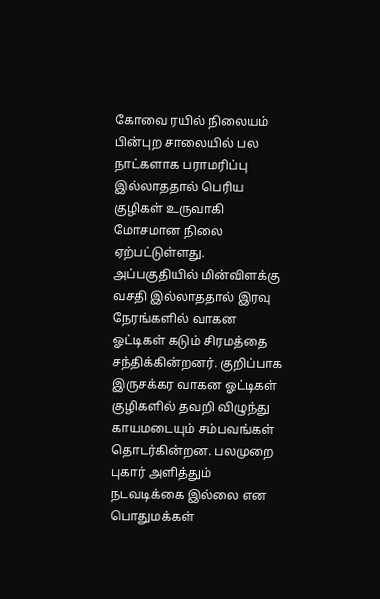கோவை ரயில் நிலையம் பின்புற சாலையில் பல நாட்களாக பராமரிப்பு இல்லாததால் பெரிய குழிகள் உருவாகி மோசமான நிலை ஏற்பட்டுள்ளது. அப்பகுதியில் மின்விளக்கு வசதி இல்லாததால் இரவு நேரங்களில் வாகன ஓட்டிகள் கடும் சிரமத்தை சந்திக்கின்றனர். குறிப்பாக இருசக்கர வாகன ஓட்டிகள் குழிகளில் தவறி விழுந்து காயமடையும் சம்பவங்கள் தொடர்கின்றன. பலமுறை புகார் அளித்தும் நடவடிக்கை இல்லை என பொதுமக்கள்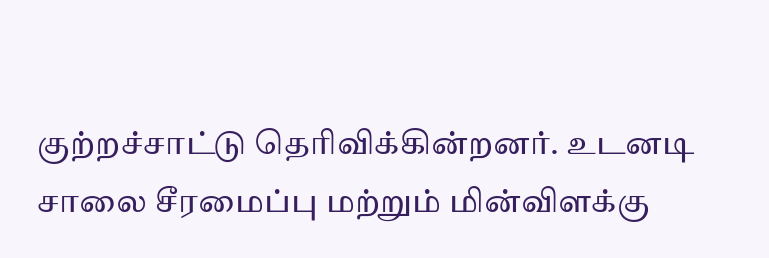குற்றச்சாட்டு தெரிவிக்கின்றனர். உடனடி சாலை சீரமைப்பு மற்றும் மின்விளக்கு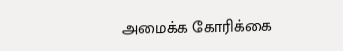அமைக்க கோரிக்கை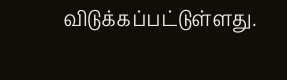விடுக்கப்பட்டுள்ளது.